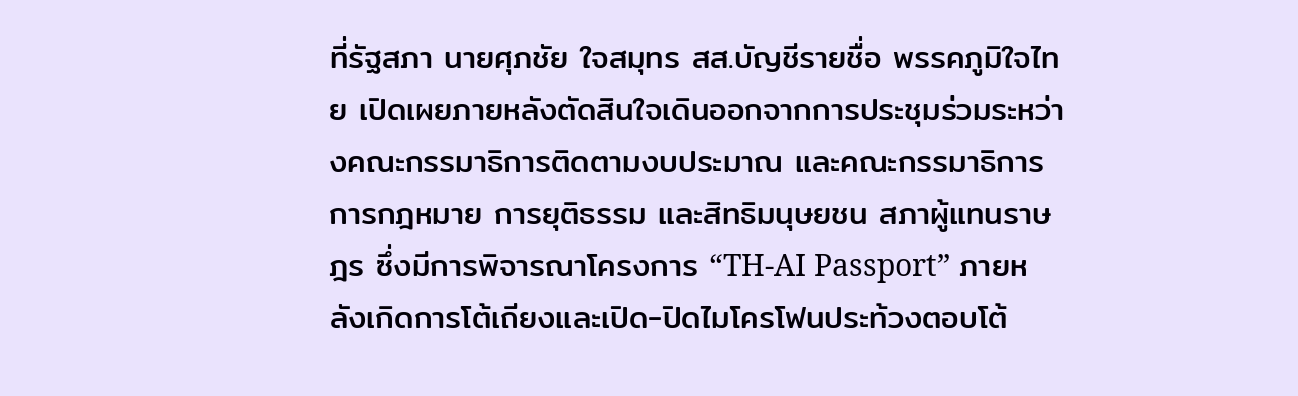ที่รัฐสภา นายศุภชัย ใจสมุทร สส.บัญชีรายชื่อ พรรคภูมิใจไทย เปิดเผยภายหลังตัดสินใจเดินออกจากการประชุมร่วมระหว่างคณะกรรมาธิการติดตามงบประมาณ และคณะกรรมาธิการการกฎหมาย การยุติธรรม และสิทธิมนุษยชน สภาผู้แทนราษฎร ซึ่งมีการพิจารณาโครงการ “TH-AI Passport” ภายหลังเกิดการโต้เถียงและเปิด-ปิดไมโครโฟนประท้วงตอบโต้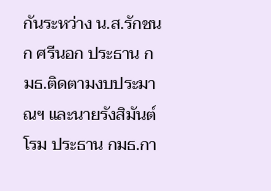กันระหว่าง น.ส.รักชนก ศรีนอก ประธาน กมธ.ติดตามงบประมาณฯ และนายรังสิมันต์ โรม ประธาน กมธ.กา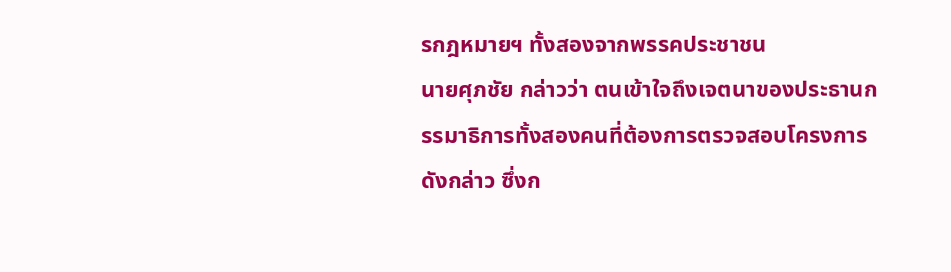รกฎหมายฯ ทั้งสองจากพรรคประชาชน
นายศุภชัย กล่าวว่า ตนเข้าใจถึงเจตนาของประธานกรรมาธิการทั้งสองคนที่ต้องการตรวจสอบโครงการดังกล่าว ซึ่งก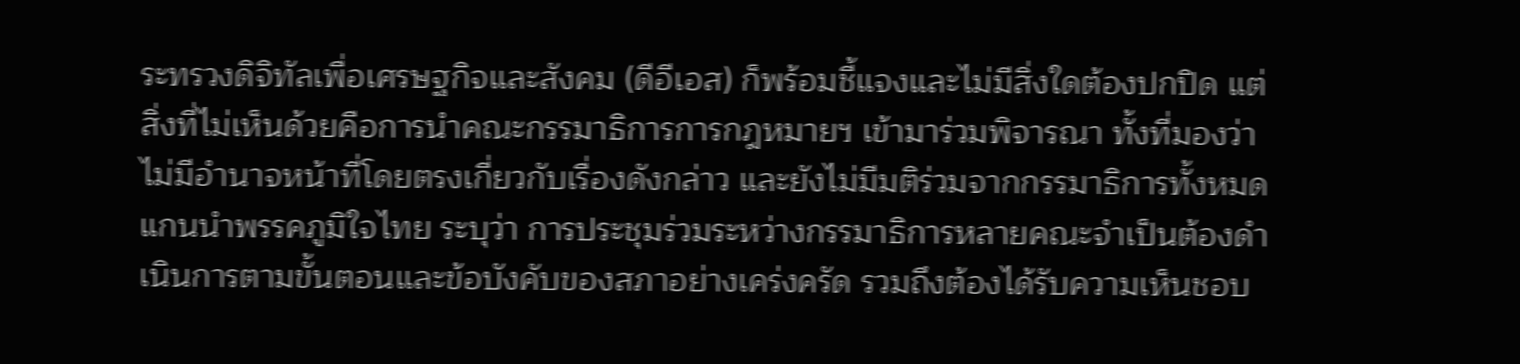ระทรวงดิจิทัลเพื่อเศรษฐกิจและสังคม (ดีอีเอส) ก็พร้อมชี้แจงและไม่มีสิ่งใดต้องปกปิด แต่สิ่งที่ไม่เห็นด้วยคือการนำคณะกรรมาธิการการกฎหมายฯ เข้ามาร่วมพิจารณา ทั้งที่มองว่าไม่มีอำนาจหน้าที่โดยตรงเกี่ยวกับเรื่องดังกล่าว และยังไม่มีมติร่วมจากกรรมาธิการทั้งหมด
แกนนำพรรคภูมิใจไทย ระบุว่า การประชุมร่วมระหว่างกรรมาธิการหลายคณะจำเป็นต้องดำเนินการตามขั้นตอนและข้อบังคับของสภาอย่างเคร่งครัด รวมถึงต้องได้รับความเห็นชอบ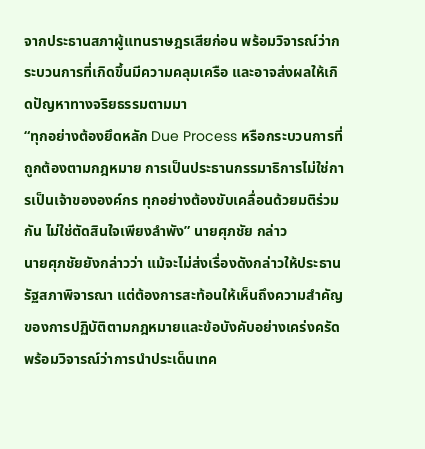จากประธานสภาผู้แทนราษฎรเสียก่อน พร้อมวิจารณ์ว่ากระบวนการที่เกิดขึ้นมีความคลุมเครือ และอาจส่งผลให้เกิดปัญหาทางจริยธรรมตามมา
“ทุกอย่างต้องยึดหลัก Due Process หรือกระบวนการที่ถูกต้องตามกฎหมาย การเป็นประธานกรรมาธิการไม่ใช่การเป็นเจ้าขององค์กร ทุกอย่างต้องขับเคลื่อนด้วยมติร่วมกัน ไม่ใช่ตัดสินใจเพียงลำพัง” นายศุภชัย กล่าว
นายศุภชัยยังกล่าวว่า แม้จะไม่ส่งเรื่องดังกล่าวให้ประธานรัฐสภาพิจารณา แต่ต้องการสะท้อนให้เห็นถึงความสำคัญของการปฏิบัติตามกฎหมายและข้อบังคับอย่างเคร่งครัด พร้อมวิจารณ์ว่าการนำประเด็นเทค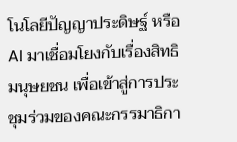โนโลยีปัญญาประดิษฐ์ หรือ AI มาเชื่อมโยงกับเรื่องสิทธิมนุษยชน เพื่อเข้าสู่การประชุมร่วมของคณะกรรมาธิกา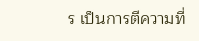ร เป็นการตีความที่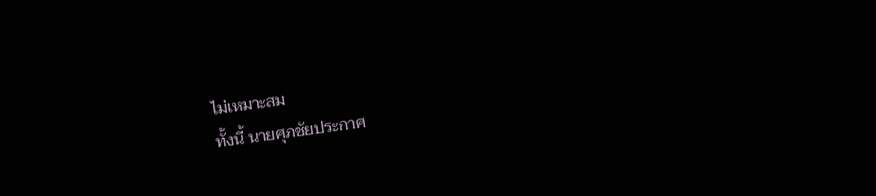ไม่เหมาะสม
ทั้งนี้ นายศุภชัยประกาศ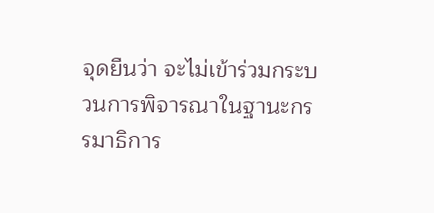จุดยืนว่า จะไม่เข้าร่วมกระบวนการพิจารณาในฐานะกรรมาธิการ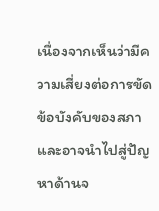เนื่องจากเห็นว่ามีความเสี่ยงต่อการขัดข้อบังคับของสภา และอาจนำไปสู่ปัญหาด้านจ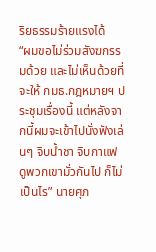ริยธรรมร้ายแรงได้
“ผมขอไม่ร่วมสังฆกรรมด้วย และไม่เห็นด้วยที่จะให้ กมธ.กฎหมายฯ ประชุมเรื่องนี้ แต่หลังจากนี้ผมจะเข้าไปนั่งฟังเล่นๆ จิบน้ำชา จิบกาแฟ ดูพวกเขามั่วกันไป ก็ไม่เป็นไร” นายศุภ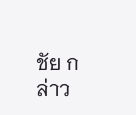ชัย กล่าว